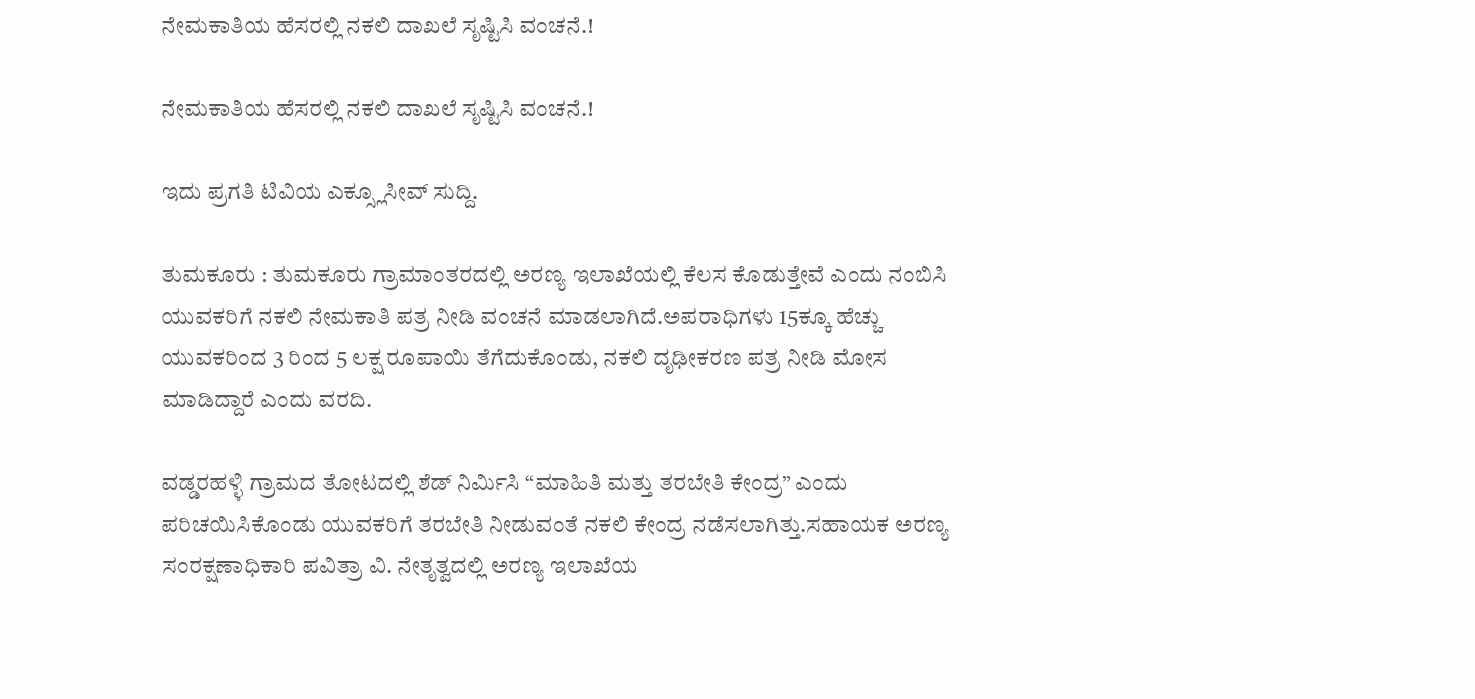ನೇಮಕಾತಿಯ ಹೆಸರಲ್ಲಿ ನಕಲಿ‌ ದಾಖಲೆ ಸೃಷ್ಟಿಸಿ ವಂಚನೆ.!

ನೇಮಕಾತಿಯ ಹೆಸರಲ್ಲಿ ನಕಲಿ‌ ದಾಖಲೆ ಸೃಷ್ಟಿಸಿ ವಂಚನೆ.!

ಇದು ಪ್ರಗತಿ ಟಿವಿಯ ಎಕ್ಸ್ಲೂಸೀವ್ ಸುದ್ದಿ.

ತುಮಕೂರು : ತುಮಕೂರು ಗ್ರಾಮಾಂತರದಲ್ಲಿ ಅರಣ್ಯ ಇಲಾಖೆಯಲ್ಲಿ ಕೆಲಸ ಕೊಡುತ್ತೇವೆ ಎಂದು ನಂಬಿಸಿ ಯುವಕರಿಗೆ ನಕಲಿ ನೇಮಕಾತಿ ಪತ್ರ ನೀಡಿ ವಂಚನೆ ಮಾಡಲಾಗಿದೆ.ಅಪರಾಧಿಗಳು 15ಕ್ಕೂ ಹೆಚ್ಚು ಯುವಕರಿಂದ 3 ರಿಂದ 5 ಲಕ್ಷ ರೂಪಾಯಿ ತೆಗೆದುಕೊಂಡು, ನಕಲಿ ದೃಢೀಕರಣ ಪತ್ರ ನೀಡಿ ಮೋಸ ಮಾಡಿದ್ದಾರೆ ಎಂದು ವರದಿ.

ವಡ್ಡರಹಳ್ಳಿ ಗ್ರಾಮದ ತೋಟದಲ್ಲಿ ಶೆಡ್ ನಿರ್ಮಿಸಿ “ಮಾಹಿತಿ ಮತ್ತು ತರಬೇತಿ ಕೇಂದ್ರ” ಎಂದು ಪರಿಚಯಿಸಿಕೊಂಡು ಯುವಕರಿಗೆ ತರಬೇತಿ ನೀಡುವಂತೆ ನಕಲಿ ಕೇಂದ್ರ ನಡೆಸಲಾಗಿತ್ತು.ಸಹಾಯಕ ಅರಣ್ಯ ಸಂರಕ್ಷಣಾಧಿಕಾರಿ ಪವಿತ್ರಾ ವಿ. ನೇತೃತ್ವದಲ್ಲಿ ಅರಣ್ಯ ಇಲಾಖೆಯ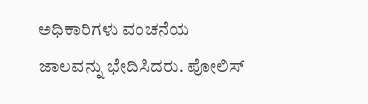ಅಧಿಕಾರಿಗಳು ವಂಚನೆಯ ಜಾಲವನ್ನು ಭೇದಿಸಿದರು. ಪೋಲಿಸ್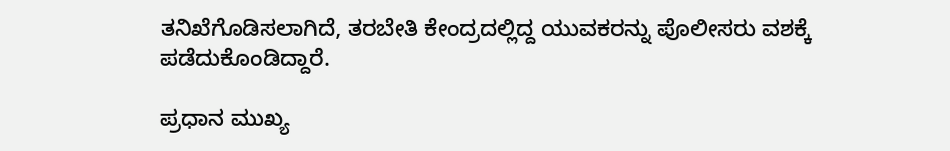ತನಿಖೆಗೊಡಿಸಲಾಗಿದೆ, ತರಬೇತಿ ಕೇಂದ್ರದಲ್ಲಿದ್ದ ಯುವಕರನ್ನು ಪೊಲೀಸರು ವಶಕ್ಕೆ ಪಡೆದುಕೊಂಡಿದ್ದಾರೆ.

ಪ್ರಧಾನ ಮುಖ್ಯ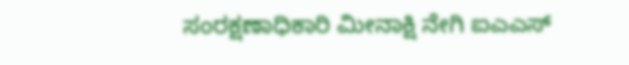ಸಂರಕ್ಷಣಾಧಿಕಾರಿ ಮೀನಾಕ್ಷಿ ನೇಗಿ ಐಎಎಸ್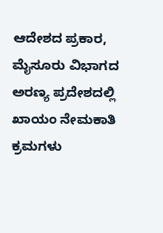ಆದೇಶದ ಪ್ರಕಾರ, ಮೈಸೂರು ವಿಭಾಗದ ಅರಣ್ಯ ಪ್ರದೇಶದಲ್ಲಿ ಖಾಯಂ ನೇಮಕಾತಿ ಕ್ರಮಗಳು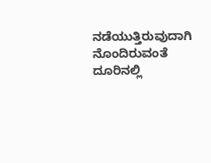ನಡೆಯುತ್ತಿರುವುದಾಗಿ ನೊಂದಿರುವಂತೆ ದೂರಿನಲ್ಲಿ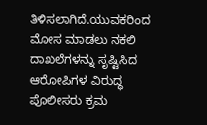ತಿಳಿಸಲಾಗಿದೆ.ಯುವಕರಿಂದ ಮೋಸ ಮಾಡಲು ನಕಲಿ ದಾಖಲೆಗಳನ್ನು ಸೃಷ್ಟಿಸಿದ ಆರೋಪಿಗಳ ವಿರುದ್ಧ ಪೊಲೀಸರು ಕ್ರಮ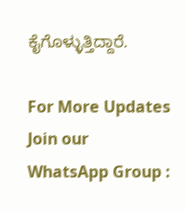ಕೈಗೊಳ್ಳುತ್ತಿದ್ದಾರೆ.

For More Updates Join our WhatsApp Group :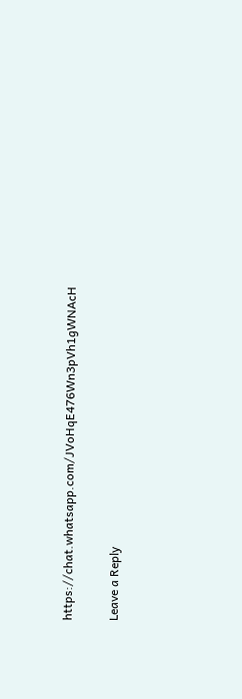https://chat.whatsapp.com/JVoHqE476Wn3pVh1gWNAcH

Leave a Reply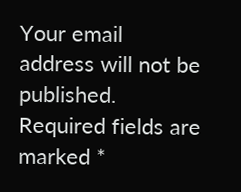Your email address will not be published. Required fields are marked *